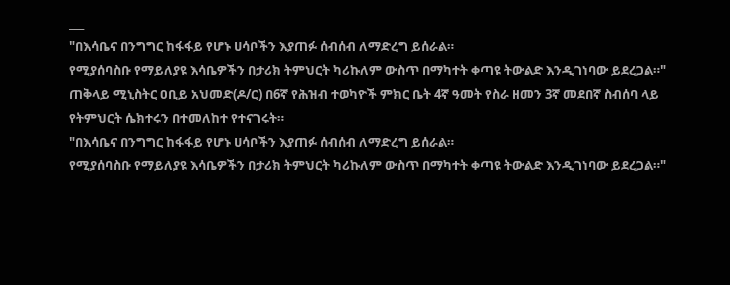___
"በእሳቤና በንግግር ከፋፋይ የሆኑ ሀሳቦችን እያጠፉ ሰብሰብ ለማድረግ ይሰራል።
የሚያሰባስቡ የማይለያዩ እሳቤዎችን በታሪክ ትምህርት ካሪኩለም ውስጥ በማካተት ቀጣዩ ትውልድ እንዲገነባው ይደረጋል።"
ጠቅላይ ሚኒስትር ዐቢይ አህመድ(ዶ/ር) በ6ኛ የሕዝብ ተወካዮች ምክር ቤት 4ኛ ዓመት የስራ ዘመን 3ኛ መደበኛ ስብሰባ ላይ የትምህርት ሴክተሩን በተመለከተ የተናገሩት።
"በእሳቤና በንግግር ከፋፋይ የሆኑ ሀሳቦችን እያጠፉ ሰብሰብ ለማድረግ ይሰራል።
የሚያሰባስቡ የማይለያዩ እሳቤዎችን በታሪክ ትምህርት ካሪኩለም ውስጥ በማካተት ቀጣዩ ትውልድ እንዲገነባው ይደረጋል።"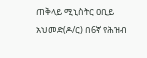ጠቅላይ ሚኒስትር ዐቢይ አህመድ(ዶ/ር) በ6ኛ የሕዝብ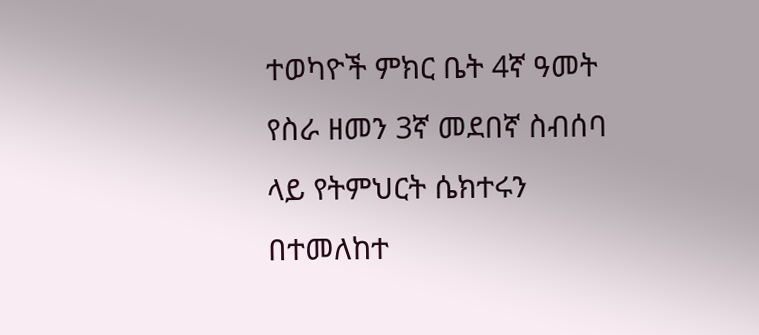ተወካዮች ምክር ቤት 4ኛ ዓመት የስራ ዘመን 3ኛ መደበኛ ስብሰባ ላይ የትምህርት ሴክተሩን በተመለከተ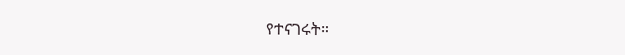የተናገሩት።